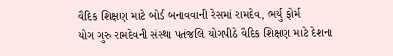વૈદિક શિક્ષણ માટે બોર્ડ બનાવવાની રેસમાં રામદેવ, ભર્યુ ફોર્મ
યોગ ગુરુ રામદેવની સંસ્થા પતંજલિ યોગપીઠે વૈદિક શિક્ષણ માટે દેશના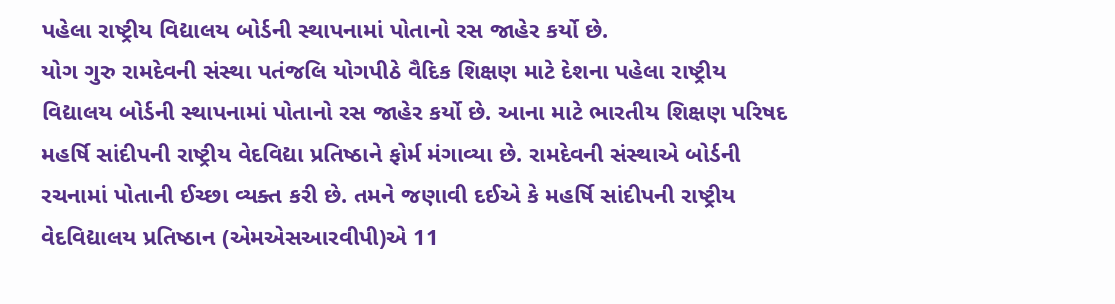પહેલા રાષ્ટ્રીય વિદ્યાલય બોર્ડની સ્થાપનામાં પોતાનો રસ જાહેર કર્યો છે.
યોગ ગુરુ રામદેવની સંસ્થા પતંજલિ યોગપીઠે વૈદિક શિક્ષણ માટે દેશના પહેલા રાષ્ટ્રીય વિદ્યાલય બોર્ડની સ્થાપનામાં પોતાનો રસ જાહેર કર્યો છે. આના માટે ભારતીય શિક્ષણ પરિષદ મહર્ષિ સાંદીપની રાષ્ટ્રીય વેદવિદ્યા પ્રતિષ્ઠાને ફોર્મ મંગાવ્યા છે. રામદેવની સંસ્થાએ બોર્ડની રચનામાં પોતાની ઈચ્છા વ્યક્ત કરી છે. તમને જણાવી દઈએ કે મહર્ષિ સાંદીપની રાષ્ટ્રીય વેદવિદ્યાલય પ્રતિષ્ઠાન (એમએસઆરવીપી)એ 11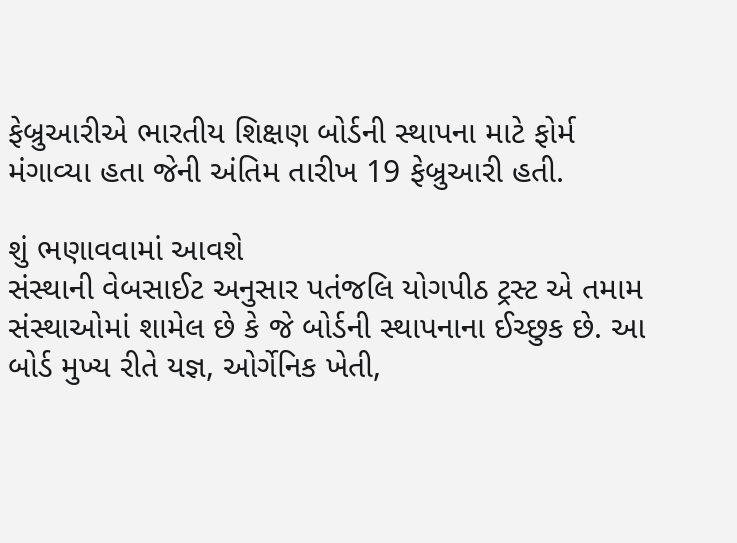ફેબ્રુઆરીએ ભારતીય શિક્ષણ બોર્ડની સ્થાપના માટે ફોર્મ મંગાવ્યા હતા જેની અંતિમ તારીખ 19 ફેબ્રુઆરી હતી.

શું ભણાવવામાં આવશે
સંસ્થાની વેબસાઈટ અનુસાર પતંજલિ યોગપીઠ ટ્રસ્ટ એ તમામ સંસ્થાઓમાં શામેલ છે કે જે બોર્ડની સ્થાપનાના ઈચ્છુક છે. આ બોર્ડ મુખ્ય રીતે યજ્ઞ, ઓર્ગેનિક ખેતી,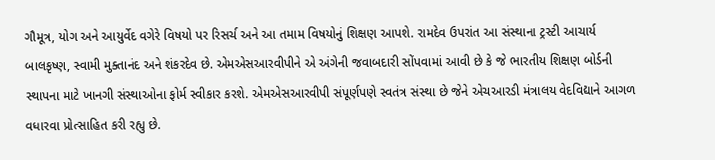ગૌમૂત્ર, યોગ અને આયુર્વેદ વગેરે વિષયો પર રિસર્ચ અને આ તમામ વિષયોનું શિક્ષણ આપશે. રામદેવ ઉપરાંત આ સંસ્થાના ટ્રસ્ટી આચાર્ય બાલકૃષ્ણ, સ્વામી મુક્તાનંદ અને શંકરદેવ છે. એમએસઆરવીપીને એ અંગેની જવાબદારી સોંપવામાં આવી છે કે જે ભારતીય શિક્ષણ બોર્ડની સ્થાપના માટે ખાનગી સંસ્થાઓના ફોર્મ સ્વીકાર કરશે. એમએસઆરવીપી સંપૂર્ણપણે સ્વતંત્ર સંસ્થા છે જેને એચઆરડી મંત્રાલય વેદવિદ્યાને આગળ વધારવા પ્રોત્સાહિત કરી રહ્યુ છે.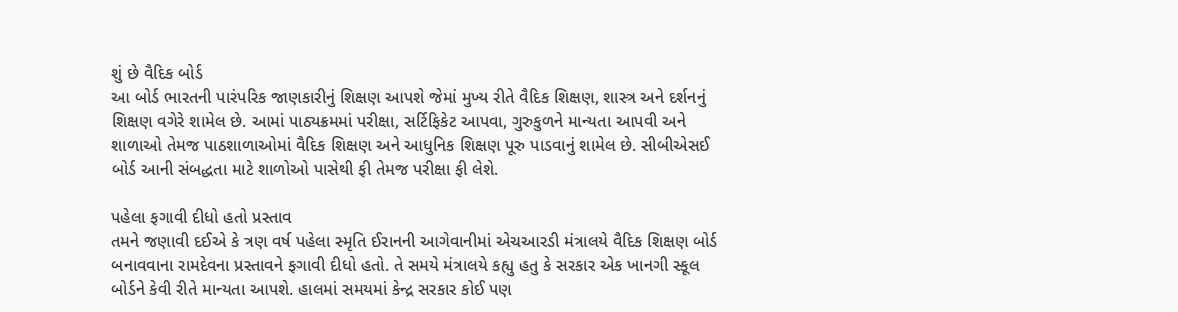શું છે વૈદિક બોર્ડ
આ બોર્ડ ભારતની પારંપરિક જાણકારીનું શિક્ષણ આપશે જેમાં મુખ્ય રીતે વૈદિક શિક્ષણ, શાસ્ત્ર અને દર્શનનું શિક્ષણ વગેરે શામેલ છે. આમાં પાઠ્યક્રમમાં પરીક્ષા, સર્ટિફિકેટ આપવા, ગુરુકુળને માન્યતા આપવી અને શાળાઓ તેમજ પાઠશાળાઓમાં વૈદિક શિક્ષણ અને આધુનિક શિક્ષણ પૂરુ પાડવાનું શામેલ છે. સીબીએસઈ બોર્ડ આની સંબદ્ધતા માટે શાળોઓ પાસેથી ફી તેમજ પરીક્ષા ફી લેશે.

પહેલા ફગાવી દીધો હતો પ્રસ્તાવ
તમને જણાવી દઈએ કે ત્રણ વર્ષ પહેલા સ્મૃતિ ઈરાનની આગેવાનીમાં એચઆરડી મંત્રાલયે વૈદિક શિક્ષણ બોર્ડ બનાવવાના રામદેવના પ્રસ્તાવને ફગાવી દીધો હતો. તે સમયે મંત્રાલયે કહ્યુ હતુ કે સરકાર એક ખાનગી સ્કૂલ બોર્ડને કેવી રીતે માન્યતા આપશે. હાલમાં સમયમાં કેન્દ્ર સરકાર કોઈ પણ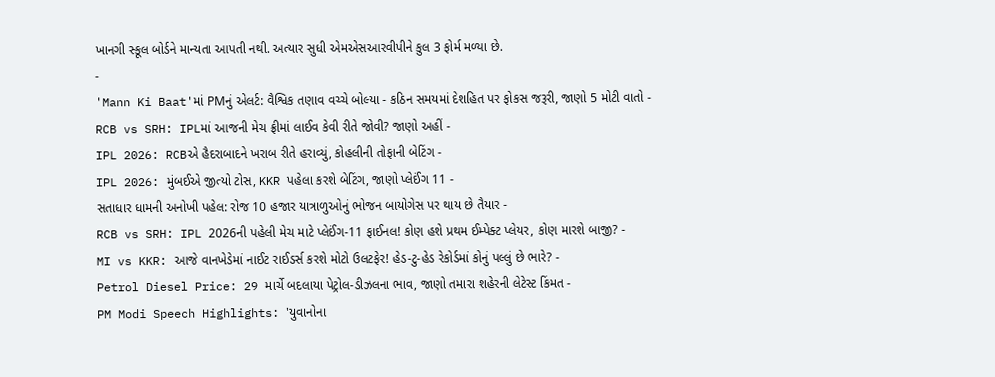ખાનગી સ્કૂલ બોર્ડને માન્યતા આપતી નથી. અત્યાર સુધી એમએસઆરવીપીને કુલ 3 ફોર્મ મળ્યા છે.
-
'Mann Ki Baat'માં PMનું એલર્ટ: વૈશ્વિક તણાવ વચ્ચે બોલ્યા - કઠિન સમયમાં દેશહિત પર ફોકસ જરૂરી, જાણો 5 મોટી વાતો -
RCB vs SRH: IPLમાં આજની મેચ ફ્રીમાં લાઈવ કેવી રીતે જોવી? જાણો અહીં -
IPL 2026: RCBએ હૈદરાબાદને ખરાબ રીતે હરાવ્યું, કોહલીની તોફાની બેટિંગ -
IPL 2026: મુંબઈએ જીત્યો ટોસ, KKR પહેલા કરશે બેટિંગ, જાણો પ્લેઈંગ 11 -
સતાધાર ધામની અનોખી પહેલ: રોજ 10 હજાર યાત્રાળુઓનું ભોજન બાયોગેસ પર થાય છે તૈયાર -
RCB vs SRH: IPL 2026ની પહેલી મેચ માટે પ્લેઈંગ-11 ફાઈનલ! કોણ હશે પ્રથમ ઈમ્પેક્ટ પ્લેયર, કોણ મારશે બાજી? -
MI vs KKR: આજે વાનખેડેમાં નાઈટ રાઈડર્સ કરશે મોટો ઉલટફેર! હેડ-ટુ-હેડ રેકોર્ડમાં કોનું પલ્લું છે ભારે? -
Petrol Diesel Price: 29 માર્ચે બદલાયા પેટ્રોલ-ડીઝલના ભાવ, જાણો તમારા શહેરની લેટેસ્ટ કિંમત -
PM Modi Speech Highlights: 'યુવાનોના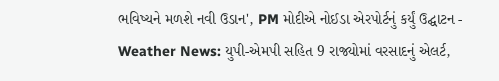ભવિષ્યને મળશે નવી ઉડાન', PM મોદીએ નોઈડા એરપોર્ટનું કર્યું ઉદ્ઘાટન -
Weather News: યુપી-એમપી સહિત 9 રાજ્યોમાં વરસાદનું એલર્ટ,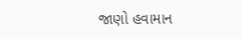જાણો હવામાન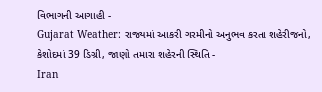વિભાગની આગાહી -
Gujarat Weather: રાજ્યમાં આકરી ગરમીનો અનુભવ કરતા શહેરીજનો, કેશોદમાં 39 ડિગ્રી, જાણો તમારા શહેરની સ્થિતિ -
Iran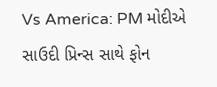Vs America: PM મોદીએ સાઉદી પ્રિન્સ સાથે ફોન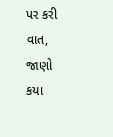પર કરી વાત, જાણો કયા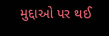મુદ્દાઓ પર થઈ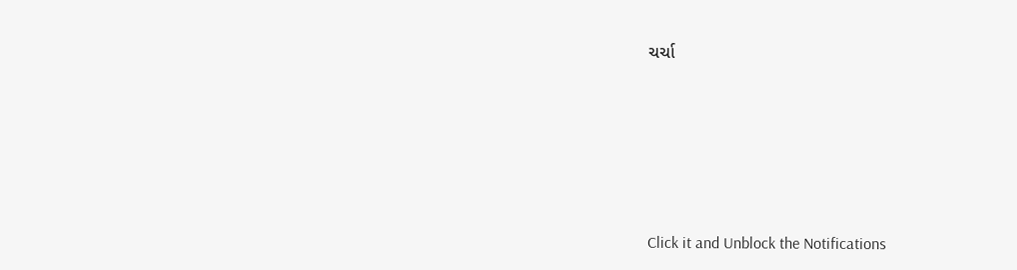ચર્ચા






Click it and Unblock the Notifications